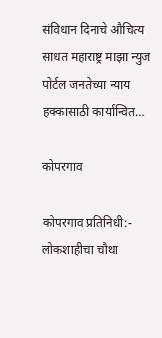संविधान दिनाचे औचित्य साधत महाराष्ट्र माझा न्युज पोर्टल जनतेच्या न्याय हक्कासाठी कार्यान्वित…

कोपरगाव

कोपरगाव प्रतिनिधी:-
लोकशाहीचा चौथा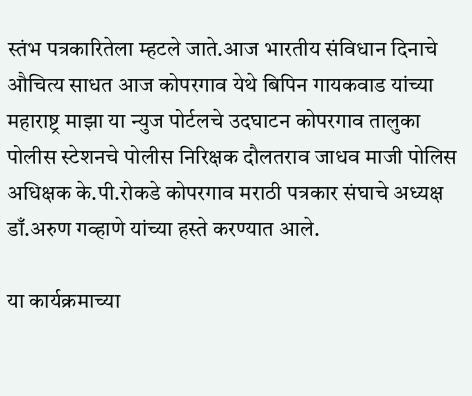स्तंभ पत्रकारितेला म्हटले जाते.आज भारतीय संविधान दिनाचे औचित्य साधत आज कोपरगाव येथे बिपिन गायकवाड यांच्या महाराष्ट्र माझा या न्युज पोर्टलचे उदघाटन कोपरगाव तालुका पोलीस स्टेशनचे पोलीस निरिक्षक दौलतराव जाधव माजी पोलिस अधिक्षक के.पी.रोकडे कोपरगाव मराठी पत्रकार संघाचे अध्यक्ष डाँ.अरुण गव्हाणे यांच्या हस्ते करण्यात आले.

या कार्यक्रमाच्या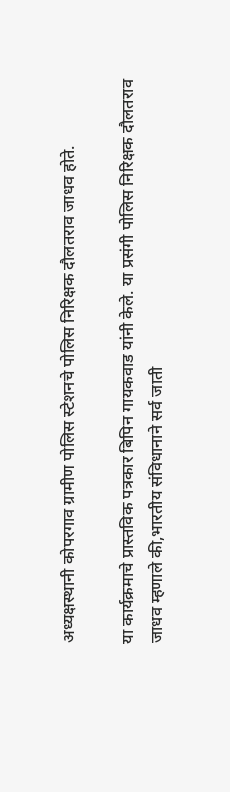अध्यक्षस्थानी कोपरगाव ग्रामीण पोलिस स्टेशनचे पोलिस निरिक्षक दौलतराव जाधव होते.

या कार्यक्रमाचे प्रास्तविक पत्रकार बिपिन गायकवाड यांनी केले. या प्रसंगी पोलिस निरिक्षक दौलतराव जाधव म्हणाले की,भारतीय संविधानाने सर्व जाती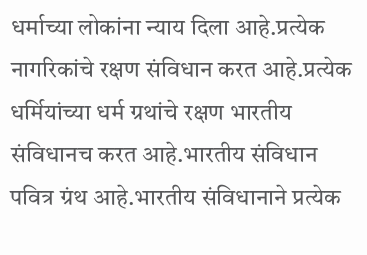धर्माच्या लोकांना न्याय दिला आहे.प्रत्येक नागरिकांचे रक्षण संविधान करत आहे.प्रत्येक धर्मियांच्या धर्म ग्रथांचे रक्षण भारतीय संविधानच करत आहे.भारतीय संविधान पवित्र ग्रंथ आहे.भारतीय संविधानाने प्रत्येक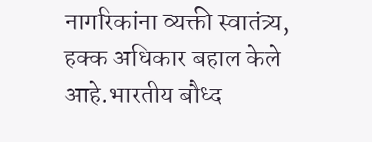नागरिकांना व्यक्ती स्वातंत्र्य, हक्क अधिकार बहाल केले आहे.भारतीय बौध्द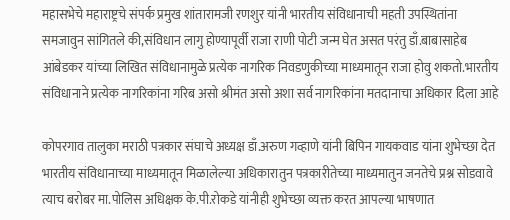महासभेचे महाराष्ट्रचे संपर्क प्रमुख शांतारामजी रणशुर यांनी भारतीय संविधानाची महती उपस्थितांना समजावुन सांगितले की,संविधान लागु होण्यापूर्वी राजा राणी पोटी जन्म घेत असत परंतु डाँ.बाबासाहेब आंबेडकर यांच्या लिखित संविधानामुळे प्रत्येक नागरिक निवडणुकीच्या माध्यमातून राजा होवु शकतो.भारतीय संविधानाने प्रत्येक नागरिकांना गरिब असो श्रीमंत असो अशा सर्व नागरिकांना मतदानाचा अधिकार दिला आहे

कोपरगाव तालुका मराठी पत्रकार संघाचे अध्यक्ष डाँ.अरुण गव्हाणे यांनी बिपिन गायकवाड यांना शुभेच्छा देत भारतीय संविधानाच्या माध्यमातून मिळालेल्या अधिकारातुन पत्रकारीतेच्या माध्यमातुन जनतेचे प्रश्न सोडवावे त्याच बरोबर मा.पोलिस अधिक्षक के.पी.रोकडे यांनीही शुभेच्छा व्यक्त करत आपल्या भाषणात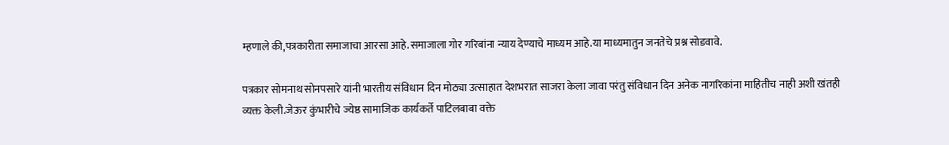म्हणाले की,पत्रकारीता समाजाचा आरसा आहे.समाजाला गोर गरिबांना न्याय देण्याचे माध्यम आहे.या माध्यमातुन जनतेचे प्रश्न सोडवावे.

पत्रकार सोमनाथ सोनपसारे यांनी भारतीय संविधान दिन मोठ्या उत्साहात देशभरात साजरा केला जावा परंतु संविधान दिन अनेक नागरिकांना माहितीच नाही अशी खंतही व्यक्त केली.जेऊर कुंभारीचे ज्येष्ठ सामाजिक कार्यकर्ते पाटिलबाबा वक्ते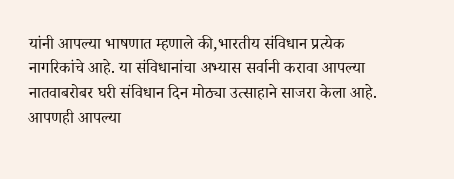यांनी आपल्या भाषणात म्हणाले की,भारतीय संविधान प्रत्येक नागरिकांचे आहे. या संविधानांचा अभ्यास सर्वानी करावा आपल्या नातवाबरोबर घरी संविधान दिन मोठ्या उत्साहाने साजरा केला आहे. आपणही आपल्या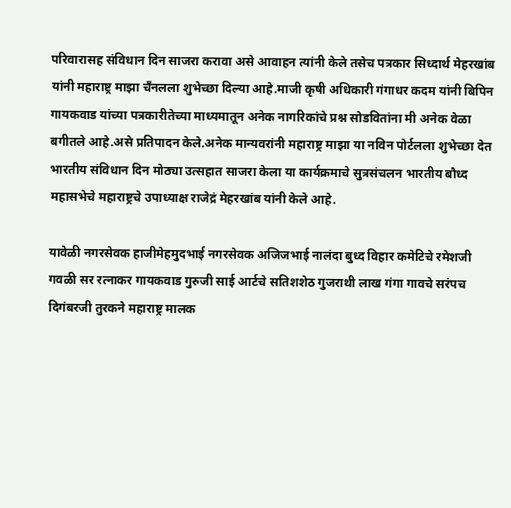परिवारासह संविधान दिन साजरा करावा असे आवाहन त्यांनी केले तसेच पत्रकार सिध्दार्थ मेहरखांब यांनी महाराष्ट्र माझा चँनलला शुभेच्छा दिल्या आहे.माजी कृषी अधिकारी गंगाधर कदम यांनी बिपिन गायकवाड यांच्या पत्रकारीतेच्या माध्यमातून अनेक नागरिकांचे प्रश्न सोडवितांना मी अनेक वेळा बगीतले आहे.असे प्रतिपादन केले.अनेक मान्यवरांनी महाराष्ट्र माझा या नविन पोर्टलला शुभेच्छा देत भारतीय संविधान दिन मोठ्या उत्सहात साजरा केला या कार्यक्रमाचे सुत्रसंचलन भारतीय बौध्द महासभेचे महाराष्ट्रचे उपाध्याक्ष राजेद्रं मेहरखांब यांनी केले आहे.

यावेळी नगरसेवक हाजीमेहमुदभाई नगरसेवक अजिजभाई नालंदा बुध्द विहार कमेटिचे रमेशजी गवळी सर रत्नाकर गायकवाड गुरुजी साई आर्टचे सतिशशेठ गुजराथी लाख गंगा गावचे सरंपच दिगंबरजी तुरकने महाराष्ट्र मालक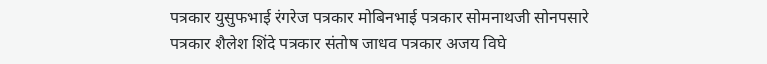पत्रकार युसुफभाई रंगरेज पत्रकार मोबिनभाई पत्रकार सोमनाथजी सोनपसारे पत्रकार शैलेश शिंदे पत्रकार संतोष जाधव पत्रकार अजय विघे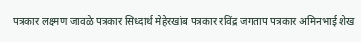पत्रकार लक्ष्मण जावळे पत्रकार सिध्दार्थ मेहेरखांब पत्रकार रविंद्र जगताप पत्रकार अमिनभाई शेख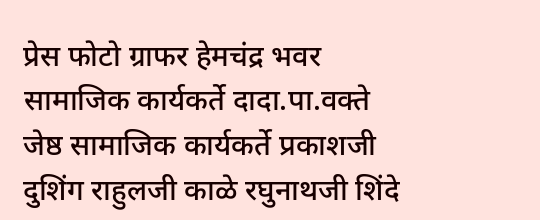प्रेस फोटो ग्राफर हेमचंद्र भवर सामाजिक कार्यकर्ते दादा.पा.वक्ते जेष्ठ सामाजिक कार्यकर्ते प्रकाशजी दुशिंग राहुलजी काळे रघुनाथजी शिंदे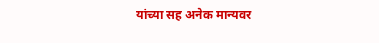यांच्या सह अनेक मान्यवर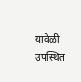यावेळी उपस्थित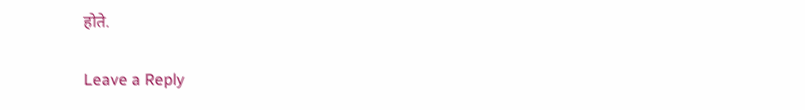होते.

Leave a Reply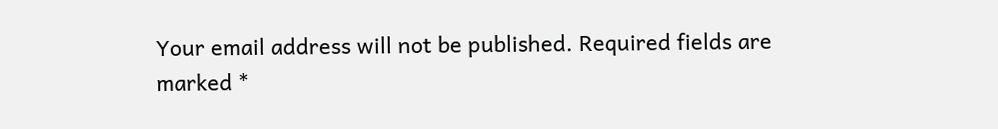Your email address will not be published. Required fields are marked *